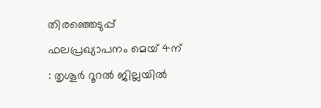തിരഞ്ഞെടുപ്പ് ഫലപ്രഖ്യാപനം മെയ് 4ന് : തൃശൂർ റൂറൽ ജില്ലയിൽ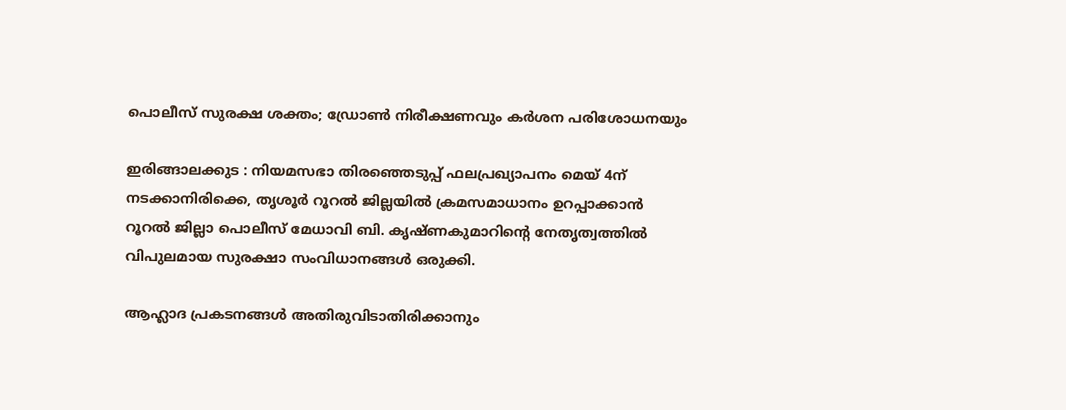പൊലീസ് സുരക്ഷ ശക്തം; ഡ്രോൺ നിരീക്ഷണവും കർശന പരിശോധനയും

ഇരിങ്ങാലക്കുട : നിയമസഭാ തിരഞ്ഞെടുപ്പ് ഫലപ്രഖ്യാപനം മെയ് 4ന് നടക്കാനിരിക്കെ, തൃശൂർ റൂറൽ ജില്ലയിൽ ക്രമസമാധാനം ഉറപ്പാക്കാൻ റൂറൽ ജില്ലാ പൊലീസ് മേധാവി ബി. കൃഷ്ണകുമാറിന്റെ നേതൃത്വത്തിൽ വിപുലമായ സുരക്ഷാ സംവിധാനങ്ങൾ ഒരുക്കി.

ആഹ്ലാദ പ്രകടനങ്ങൾ അതിരുവിടാതിരിക്കാനും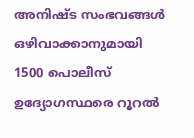അനിഷ്ട സംഭവങ്ങൾ ഒഴിവാക്കാനുമായി 1500 പൊലീസ് ഉദ്യോഗസ്ഥരെ റൂറൽ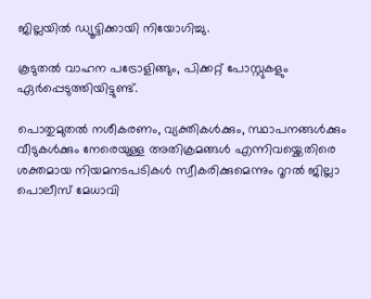ജില്ലയിൽ ഡ്യൂട്ടിക്കായി നിയോഗിച്ചു.

കൂടുതൽ വാഹന പട്രോളിങ്ങും, പിക്കറ്റ് പോസ്റ്റുകളും ഏർപ്പെടുത്തിയിട്ടുണ്ട്.

പൊതുമുതൽ നശീകരണം, വ്യക്തികൾക്കും, സ്ഥാപനങ്ങൾക്കും വീടുകൾക്കും നേരെയുള്ള അതിക്രമങ്ങൾ എന്നിവയ്ക്കെതിരെ ശക്തമായ നിയമനടപടികൾ സ്വീകരിക്കുമെന്നും റൂറൽ ജില്ലാ പൊലീസ് മേധാവി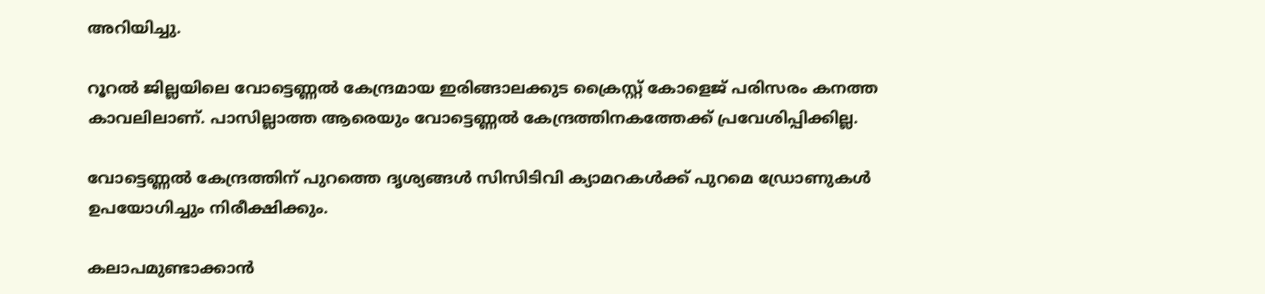അറിയിച്ചു.

റൂറൽ ജില്ലയിലെ വോട്ടെണ്ണൽ കേന്ദ്രമായ ഇരിങ്ങാലക്കുട ക്രൈസ്റ്റ് കോളെജ് പരിസരം കനത്ത കാവലിലാണ്. പാസില്ലാത്ത ആരെയും വോട്ടെണ്ണൽ കേന്ദ്രത്തിനകത്തേക്ക് പ്രവേശിപ്പിക്കില്ല.

വോട്ടെണ്ണൽ കേന്ദ്രത്തിന് പുറത്തെ ദൃശ്യങ്ങൾ സിസിടിവി ക്യാമറകൾക്ക് പുറമെ ഡ്രോണുകൾ ഉപയോഗിച്ചും നിരീക്ഷിക്കും.

കലാപമുണ്ടാക്കാൻ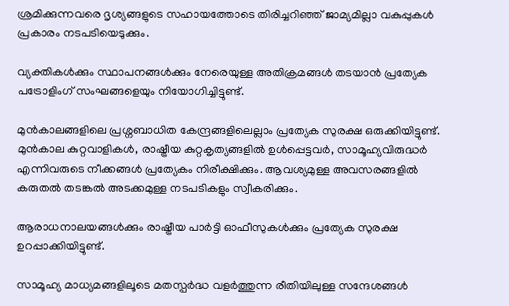ശ്രമിക്കുന്നവരെ ദൃശ്യങ്ങളുടെ സഹായത്തോടെ തിരിച്ചറിഞ്ഞ് ജാമ്യമില്ലാ വകുപ്പുകൾ പ്രകാരം നടപടിയെടുക്കും.

വ്യക്തികൾക്കും സ്ഥാപനങ്ങൾക്കും നേരെയുള്ള അതിക്രമങ്ങൾ തടയാൻ പ്രത്യേക പട്രോളിംഗ് സംഘങ്ങളെയും നിയോഗിച്ചിട്ടുണ്ട്.

മുൻകാലങ്ങളിലെ പ്രശ്നബാധിത കേന്ദ്രങ്ങളിലെല്ലാം പ്രത്യേക സുരക്ഷ ഒരുക്കിയിട്ടുണ്ട്. മുൻകാല കുറ്റവാളികൾ, രാഷ്ട്രീയ കുറ്റകൃത്യങ്ങളിൽ ഉൾപ്പെട്ടവർ, സാമൂഹ്യവിരുദ്ധർ എന്നിവരുടെ നീക്കങ്ങൾ പ്രത്യേകം നിരീക്ഷിക്കും. ആവശ്യമുള്ള അവസരങ്ങളിൽ കരുതൽ തടങ്കൽ അടക്കമുള്ള നടപടികളും സ്വീകരിക്കും.

ആരാധനാലയങ്ങൾക്കും രാഷ്ട്രീയ പാർട്ടി ഓഫീസുകൾക്കും പ്രത്യേക സുരക്ഷ ഉറപ്പാക്കിയിട്ടുണ്ട്.

സാമൂഹ്യ മാധ്യമങ്ങളിലൂടെ മതസ്പർദ്ധ വളർത്തുന്ന രീതിയിലുള്ള സന്ദേശങ്ങൾ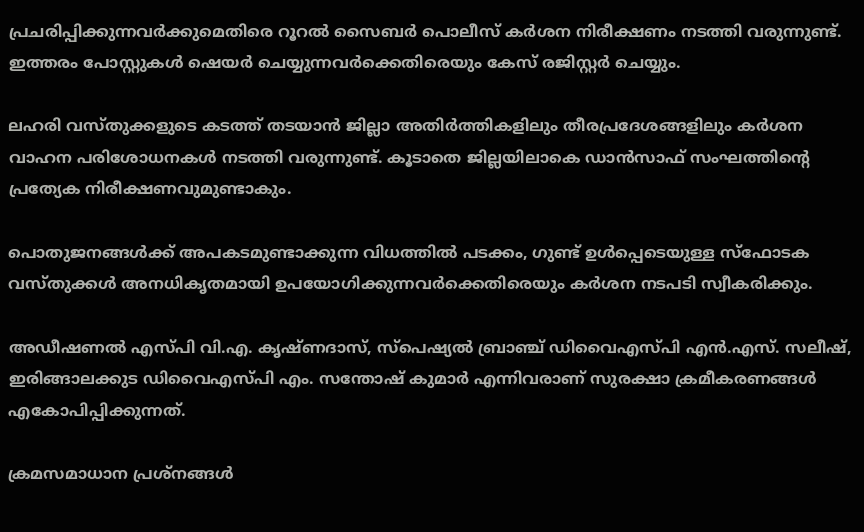പ്രചരിപ്പിക്കുന്നവർക്കുമെതിരെ റൂറൽ സൈബർ പൊലീസ് കർശന നിരീക്ഷണം നടത്തി വരുന്നുണ്ട്. ഇത്തരം പോസ്റ്റുകൾ ഷെയർ ചെയ്യുന്നവർക്കെതിരെയും കേസ് രജിസ്റ്റർ ചെയ്യും.

ലഹരി വസ്തുക്കളുടെ കടത്ത് തടയാൻ ജില്ലാ അതിർത്തികളിലും തീരപ്രദേശങ്ങളിലും കർശന വാഹന പരിശോധനകൾ നടത്തി വരുന്നുണ്ട്. കൂടാതെ ജില്ലയിലാകെ ഡാൻസാഫ് സംഘത്തിന്റെ പ്രത്യേക നിരീക്ഷണവുമുണ്ടാകും.

പൊതുജനങ്ങൾക്ക് അപകടമുണ്ടാക്കുന്ന വിധത്തിൽ പടക്കം, ഗുണ്ട് ഉൾപ്പെടെയുള്ള സ്ഫോടക വസ്തുക്കൾ അനധികൃതമായി ഉപയോഗിക്കുന്നവർക്കെതിരെയും കർശന നടപടി സ്വീകരിക്കും.

അഡീഷണൽ എസ്പി വി.എ. കൃഷ്ണദാസ്, സ്പെഷ്യൽ ബ്രാഞ്ച് ഡിവൈഎസ്പി എൻ.എസ്. സലീഷ്, ഇരിങ്ങാലക്കുട ഡിവൈഎസ്പി എം. സന്തോഷ് കുമാർ എന്നിവരാണ് സുരക്ഷാ ക്രമീകരണങ്ങൾ എകോപിപ്പിക്കുന്നത്.

ക്രമസമാധാന പ്രശ്നങ്ങൾ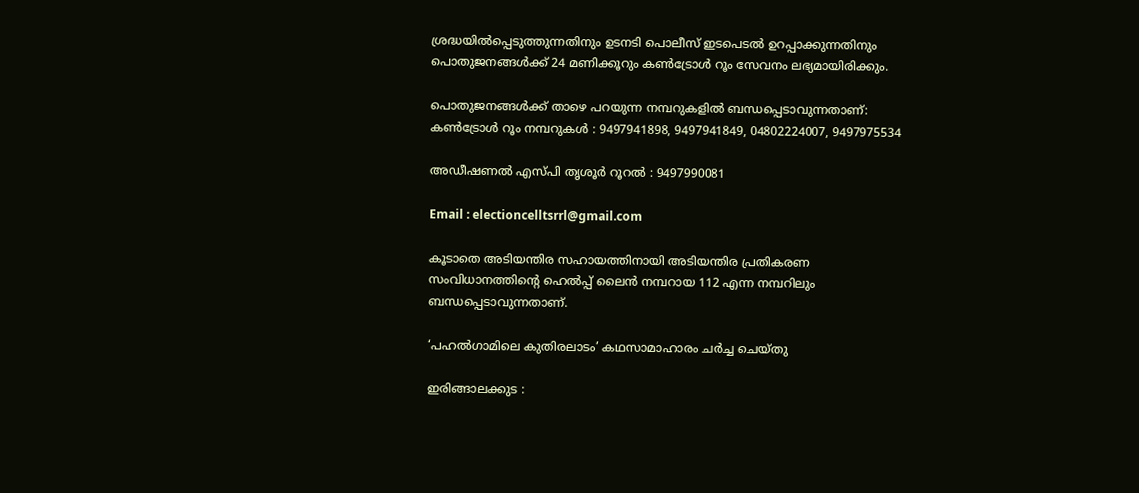ശ്രദ്ധയിൽപ്പെടുത്തുന്നതിനും ഉടനടി പൊലീസ് ഇടപെടൽ ഉറപ്പാക്കുന്നതിനും പൊതുജനങ്ങൾക്ക് 24 മണിക്കൂറും കൺട്രോൾ റൂം സേവനം ലഭ്യമായിരിക്കും.

പൊതുജനങ്ങൾക്ക് താഴെ പറയുന്ന നമ്പറുകളിൽ ബന്ധപ്പെടാവുന്നതാണ്:
കൺട്രോൾ റൂം നമ്പറുകൾ : 9497941898, 9497941849, 04802224007, 9497975534

അഡീഷണൽ എസ്പി തൃശൂർ റൂറൽ : 9497990081

Email : electioncelltsrrl@gmail.com

കൂടാതെ അടിയന്തിര സഹായത്തിനായി അടിയന്തിര പ്രതികരണ സംവിധാനത്തിന്റെ ഹെൽപ്പ് ലൈൻ നമ്പറായ 112 എന്ന നമ്പറിലും ബന്ധപ്പെടാവുന്നതാണ്.

‘പഹൽഗാമിലെ കുതിരലാടം’ കഥസാമാഹാരം ചർച്ച ചെയ്തു

ഇരിങ്ങാലക്കുട :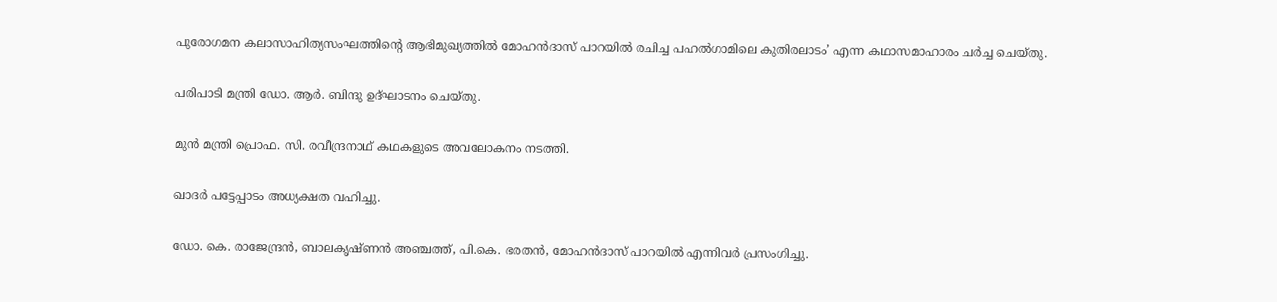പുരോഗമന കലാസാഹിത്യസംഘത്തിൻ്റെ ആഭിമുഖ്യത്തിൽ മോഹൻദാസ് പാറയിൽ രചിച്ച പഹൽഗാമിലെ കുതിരലാടം’ എന്ന കഥാസമാഹാരം ചർച്ച ചെയ്തു.

പരിപാടി മന്ത്രി ഡോ. ആർ. ബിന്ദു ഉദ്ഘാടനം ചെയ്തു.

മുൻ മന്ത്രി പ്രൊഫ. സി. രവീന്ദ്രനാഥ് കഥകളുടെ അവലോകനം നടത്തി.

ഖാദർ പട്ടേപ്പാടം അധ്യക്ഷത വഹിച്ചു.

ഡോ. കെ. രാജേന്ദ്രൻ, ബാലകൃഷ്ണൻ അഞ്ചത്ത്, പി.കെ. ഭരതൻ, മോഹൻദാസ് പാറയിൽ എന്നിവർ പ്രസംഗിച്ചു.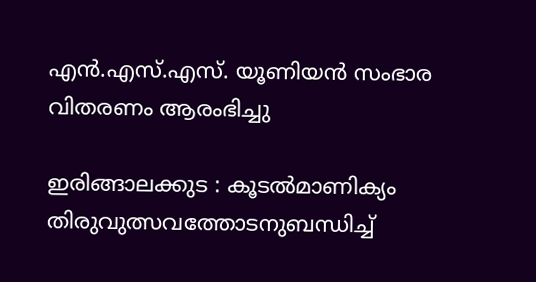എൻ.എസ്.എസ്. യൂണിയൻ സംഭാര വിതരണം ആരംഭിച്ചു

ഇരിങ്ങാലക്കുട : കൂടൽമാണിക്യം തിരുവുത്സവത്തോടനുബന്ധിച്ച്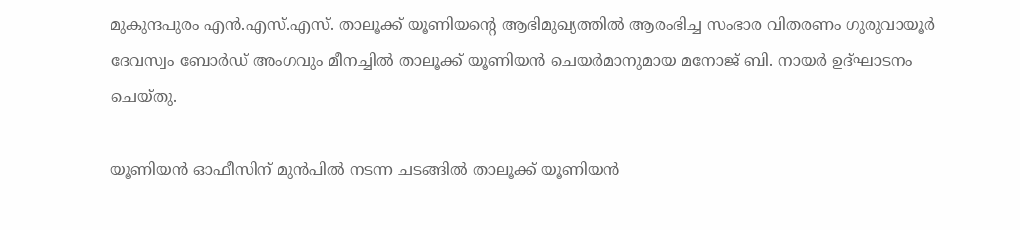മുകുന്ദപുരം എൻ.എസ്.എസ്. താലൂക്ക് യൂണിയൻ്റെ ആഭിമുഖ്യത്തിൽ ആരംഭിച്ച സംഭാര വിതരണം ഗുരുവായൂർ ദേവസ്വം ബോർഡ് അംഗവും മീനച്ചിൽ താലൂക്ക് യൂണിയൻ ചെയർമാനുമായ മനോജ് ബി. നായർ ഉദ്ഘാടനം ചെയ്തു.

യൂണിയൻ ഓഫീസിന് മുൻപിൽ നടന്ന ചടങ്ങിൽ താലൂക്ക് യൂണിയൻ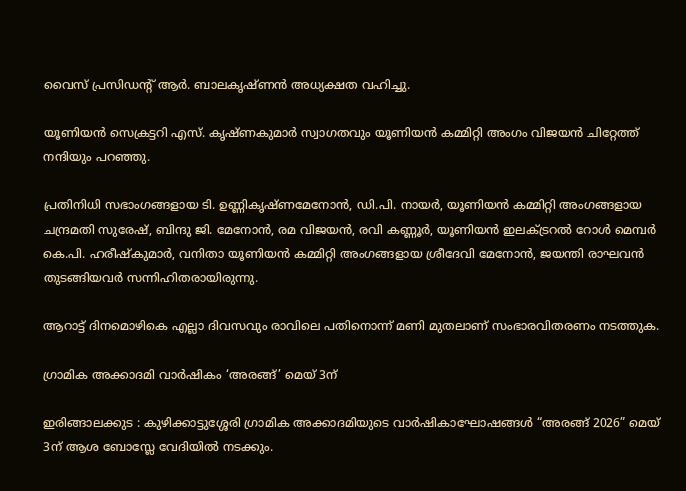വൈസ് പ്രസിഡൻ്റ് ആർ. ബാലകൃഷ്ണൻ അധ്യക്ഷത വഹിച്ചു.

യൂണിയൻ സെക്രട്ടറി എസ്. കൃഷ്ണകുമാർ സ്വാഗതവും യൂണിയൻ കമ്മിറ്റി അംഗം വിജയൻ ചിറ്റേത്ത് നന്ദിയും പറഞ്ഞു.

പ്രതിനിധി സഭാംഗങ്ങളായ ടി. ഉണ്ണികൃഷ്ണമേനോൻ, ഡി.പി. നായർ, യൂണിയൻ കമ്മിറ്റി അംഗങ്ങളായ ചന്ദ്രമതി സുരേഷ്, ബിന്ദു ജി. മേനോൻ, രമ വിജയൻ, രവി കണ്ണൂർ, യൂണിയൻ ഇലക്ട്രറൽ റോൾ മെമ്പർ കെ.പി. ഹരീഷ്കുമാർ, വനിതാ യൂണിയൻ കമ്മിറ്റി അംഗങ്ങളായ ശ്രീദേവി മേനോൻ, ജയന്തി രാഘവൻ തുടങ്ങിയവർ സന്നിഹിതരായിരുന്നു.

ആറാട്ട് ദിനമൊഴികെ എല്ലാ ദിവസവും രാവിലെ പതിനൊന്ന് മണി മുതലാണ് സംഭാരവിതരണം നടത്തുക.

ഗ്രാമിക അക്കാദമി വാർഷികം ‘അരങ്ങ്’ മെയ് 3ന്

ഇരിങ്ങാലക്കുട : കുഴിക്കാട്ടുശ്ശേരി ഗ്രാമിക അക്കാദമിയുടെ വാർഷികാഘോഷങ്ങൾ “അരങ്ങ് 2026” മെയ് 3ന് ആശ ബോസ്ലേ വേദിയിൽ നടക്കും.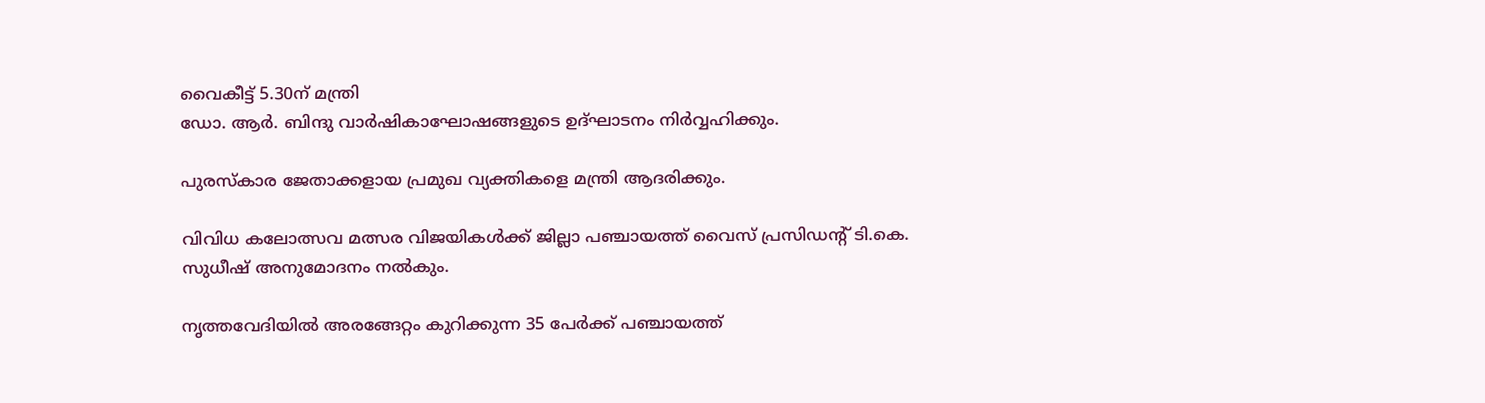വൈകീട്ട് 5.30ന് മന്ത്രി
ഡോ. ആർ. ബിന്ദു വാർഷികാഘോഷങ്ങളുടെ ഉദ്ഘാടനം നിർവ്വഹിക്കും.

പുരസ്കാര ജേതാക്കളായ പ്രമുഖ വ്യക്തികളെ മന്ത്രി ആദരിക്കും.

വിവിധ കലോത്സവ മത്സര വിജയികൾക്ക് ജില്ലാ പഞ്ചായത്ത് വൈസ് പ്രസിഡൻ്റ് ടി.കെ. സുധീഷ് അനുമോദനം നൽകും.

നൃത്തവേദിയിൽ അരങ്ങേറ്റം കുറിക്കുന്ന 35 പേർക്ക് പഞ്ചായത്ത്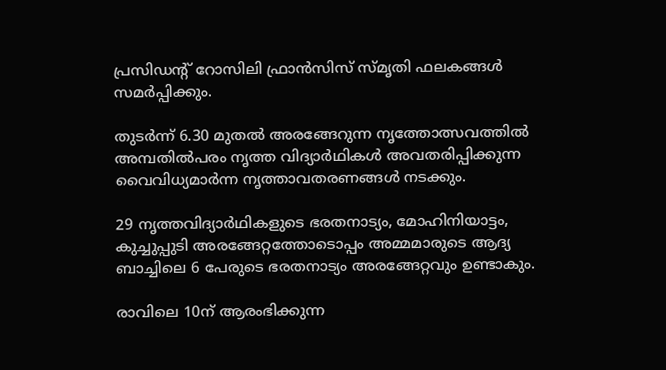പ്രസിഡൻ്റ് റോസിലി ഫ്രാൻസിസ് സ്മൃതി ഫലകങ്ങൾ സമർപ്പിക്കും.

തുടർന്ന് 6.30 മുതൽ അരങ്ങേറുന്ന നൃത്തോത്സവത്തിൽ അമ്പതിൽപരം നൃത്ത വിദ്യാർഥികൾ അവതരിപ്പിക്കുന്ന വൈവിധ്യമാർന്ന നൃത്താവതരണങ്ങൾ നടക്കും.

29 നൃത്തവിദ്യാർഥികളുടെ ഭരതനാട്യം, മോഹിനിയാട്ടം, കുച്ചുപ്പുടി അരങ്ങേറ്റത്തോടൊപ്പം അമ്മമാരുടെ ആദ്യ ബാച്ചിലെ 6 പേരുടെ ഭരതനാട്യം അരങ്ങേറ്റവും ഉണ്ടാകും.

രാവിലെ 10ന് ആരംഭിക്കുന്ന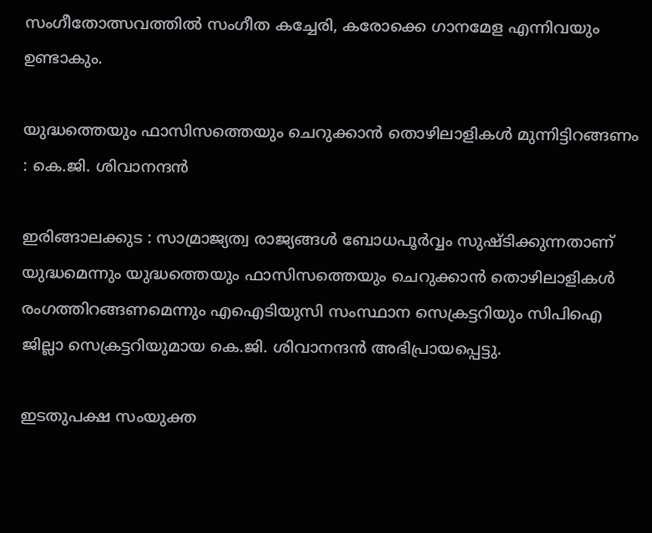സംഗീതോത്സവത്തിൽ സംഗീത കച്ചേരി, കരോക്കെ ഗാനമേള എന്നിവയും ഉണ്ടാകും.

യുദ്ധത്തെയും ഫാസിസത്തെയും ചെറുക്കാൻ തൊഴിലാളികൾ മുന്നിട്ടിറങ്ങണം : കെ.ജി. ശിവാനന്ദൻ

ഇരിങ്ങാലക്കുട : സാമ്രാജ്യത്വ രാജ്യങ്ങൾ ബോധപൂർവ്വം സുഷ്ടിക്കുന്നതാണ് യുദ്ധമെന്നും യുദ്ധത്തെയും ഫാസിസത്തെയും ചെറുക്കാൻ തൊഴിലാളികൾ രംഗത്തിറങ്ങണമെന്നും എഐടിയുസി സംസ്ഥാന സെക്രട്ടറിയും സിപിഐ ജില്ലാ സെക്രട്ടറിയുമായ കെ.ജി. ശിവാനന്ദൻ അഭിപ്രായപ്പെട്ടു.

ഇടതുപക്ഷ സംയുക്ത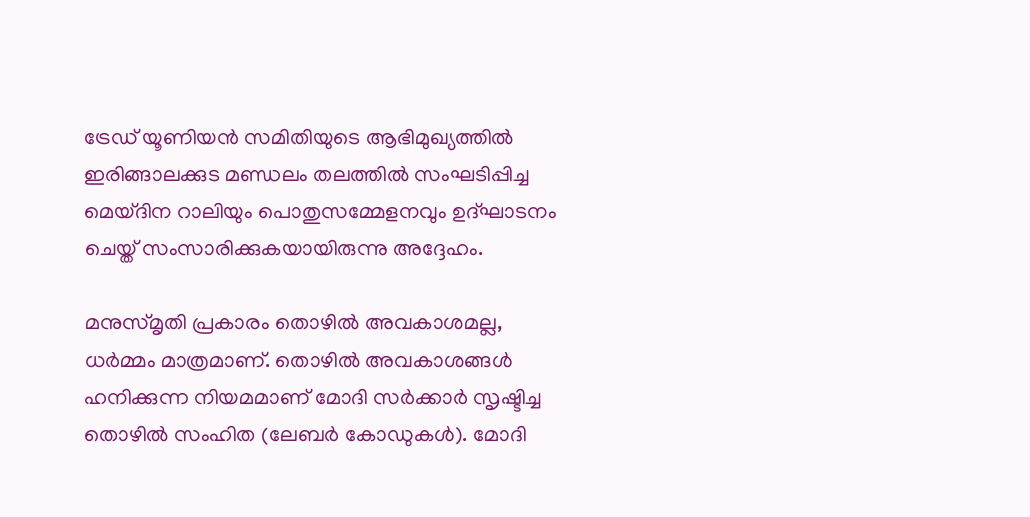ട്രേഡ് യൂണിയൻ സമിതിയുടെ ആഭിമുഖ്യത്തിൽ ഇരിങ്ങാലക്കുട മണ്ഡലം തലത്തിൽ സംഘടിപ്പിച്ച മെയ്ദിന റാലിയും പൊതുസമ്മേളനവും ഉദ്ഘാടനം ചെയ്ത് സംസാരിക്കുകയായിരുന്നു അദ്ദേഹം.

മനുസ്മൃതി പ്രകാരം തൊഴിൽ അവകാശമല്ല, ധർമ്മം മാത്രമാണ്. തൊഴിൽ അവകാശങ്ങൾ ഹനിക്കുന്ന നിയമമാണ് മോദി സർക്കാർ സൃഷ്ടിച്ച തൊഴിൽ സംഹിത (ലേബർ കോഡുകൾ). മോദി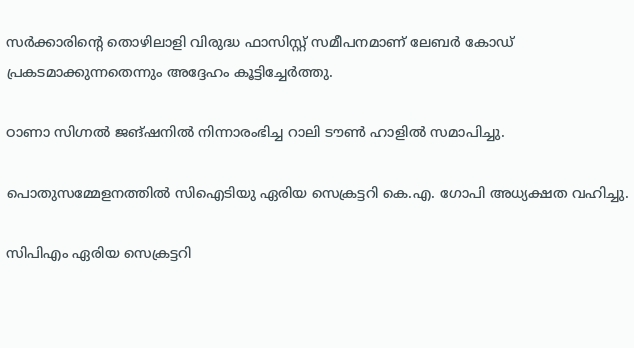സർക്കാരിൻ്റെ തൊഴിലാളി വിരുദ്ധ ഫാസിസ്റ്റ് സമീപനമാണ് ലേബർ കോഡ് പ്രകടമാക്കുന്നതെന്നും അദ്ദേഹം കൂട്ടിച്ചേർത്തു.

ഠാണാ സിഗ്നൽ ജങ്ഷനിൽ നിന്നാരംഭിച്ച റാലി ടൗൺ ഹാളിൽ സമാപിച്ചു.

പൊതുസമ്മേളനത്തിൽ സിഐടിയു ഏരിയ സെക്രട്ടറി കെ.എ. ഗോപി അധ്യക്ഷത വഹിച്ചു.

സിപിഎം ഏരിയ സെക്രട്ടറി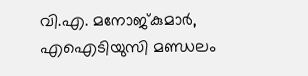വി.എ. മനോജ്‌കുമാർ, എഐടിയുസി മണ്ഡലം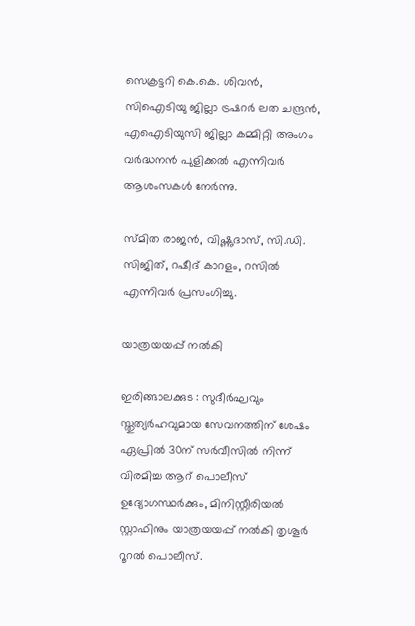സെക്രട്ടറി കെ.കെ. ശിവൻ, സിഐടിയു ജില്ലാ ട്രഷറർ ലത ചന്ദ്രൻ, എഐടിയുസി ജില്ലാ കമ്മിറ്റി അംഗം വർദ്ധനൻ പുളിക്കൽ എന്നിവർ ആശംസകൾ നേർന്നു.

സ്മിത രാജൻ, വിഷ്ണുദാസ്, സി.ഡി. സിജിത്, റഷീദ് കാറളം, റസിൽ എന്നിവർ പ്രസംഗിച്ചു.

യാത്രയയപ്പ് നൽകി

ഇരിങ്ങാലക്കുട : സുദീർഘവും സ്തുത്യർഹവുമായ സേവനത്തിന് ശേഷം ഏപ്രിൽ 30ന് സർവീസിൽ നിന്ന് വിരമിച്ച ആറ് പൊലീസ് ഉദ്യോഗസ്ഥർക്കും, മിനിസ്റ്റീരിയൽ സ്റ്റാഫിനും യാത്രയയപ്പ് നൽകി തൃശൂർ റൂറൽ പൊലീസ്.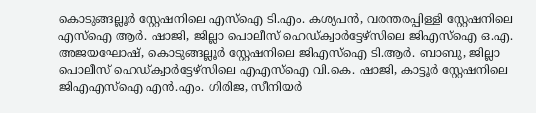കൊടുങ്ങല്ലൂർ സ്റ്റേഷനിലെ എസ്ഐ ടി.എം. കശ്യപൻ, വരന്തരപ്പിള്ളി സ്റ്റേഷനിലെ എസ്ഐ ആർ. ഷാജി, ജില്ലാ പൊലീസ് ഹെഡ്ക്വാർട്ടേഴ്സിലെ ജിഎസ്ഐ ഒ.എ. അജയഘോഷ്, കൊടുങ്ങല്ലൂർ സ്റ്റേഷനിലെ ജിഎസ്ഐ ടി.ആർ. ബാബു, ജില്ലാ പൊലീസ് ഹെഡ്ക്വാർട്ടേഴ്സിലെ എഎസ്ഐ വി.കെ. ഷാജി, കാട്ടൂർ സ്റ്റേഷനിലെ ജിഎഎസ്ഐ എൻ.എം. ഗിരിജ, സീനിയർ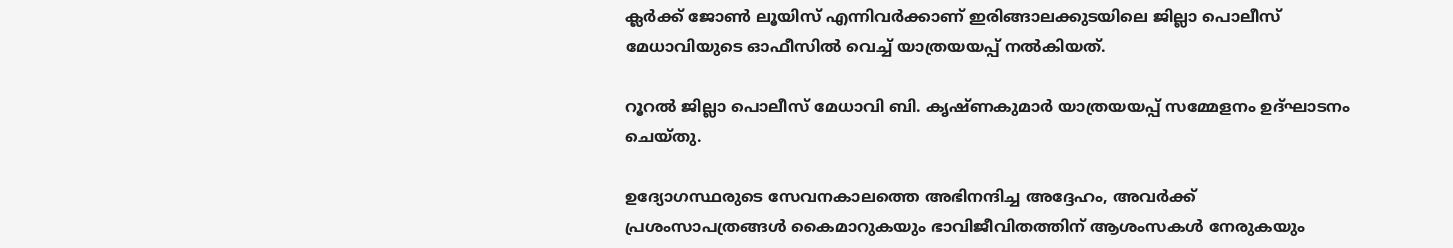ക്ലർക്ക് ജോൺ ലൂയിസ് എന്നിവർക്കാണ് ഇരിങ്ങാലക്കുടയിലെ ജില്ലാ പൊലീസ് മേധാവിയുടെ ഓഫീസിൽ വെച്ച് യാത്രയയപ്പ് നൽകിയത്.

റൂറൽ ജില്ലാ പൊലീസ് മേധാവി ബി. കൃഷ്ണകുമാർ യാത്രയയപ്പ് സമ്മേളനം ഉദ്ഘാടനം ചെയ്തു.

ഉദ്യോഗസ്ഥരുടെ സേവനകാലത്തെ അഭിനന്ദിച്ച അദ്ദേഹം, അവർക്ക് പ്രശംസാപത്രങ്ങൾ കൈമാറുകയും ഭാവിജീവിതത്തിന് ആശംസകൾ നേരുകയും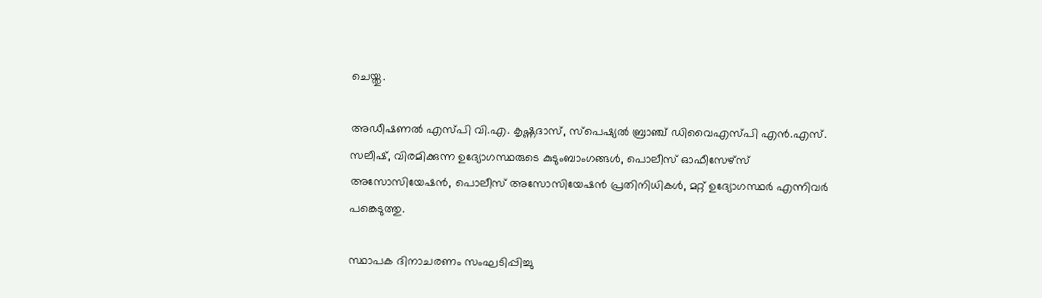ചെയ്തു.

അഡീഷണൽ എസ്പി വി.എ. കൃഷ്ണദാസ്, സ്പെഷ്യൽ ബ്രാഞ്ച് ഡിവൈഎസ്പി എൻ.എസ്. സലീഷ്, വിരമിക്കുന്ന ഉദ്യോഗസ്ഥരുടെ കുടുംബാംഗങ്ങൾ, പൊലീസ് ഓഫീസേഴ്സ് അസോസിയേഷൻ, പൊലീസ് അസോസിയേഷൻ പ്രതിനിധികൾ, മറ്റ് ഉദ്യോഗസ്ഥർ എന്നിവർ പങ്കെടുത്തു.

സ്ഥാപക ദിനാചരണം സംഘടിപ്പിച്ചു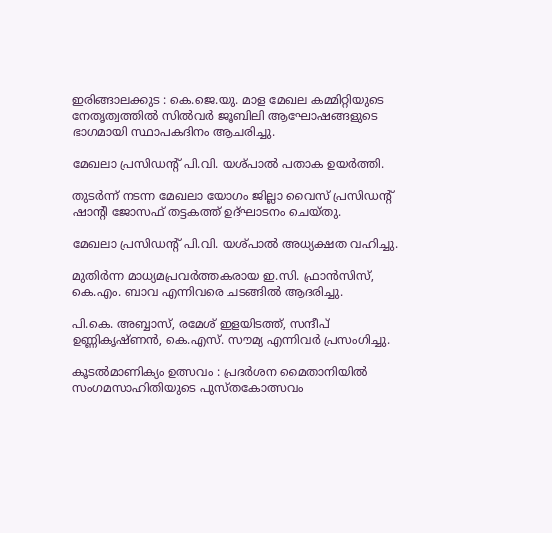ഇരിങ്ങാലക്കുട : കെ.ജെ.യു. മാള മേഖല കമ്മിറ്റിയുടെ നേതൃത്വത്തിൽ സിൽവർ ജൂബിലി ആഘോഷങ്ങളുടെ ഭാഗമായി സ്ഥാപകദിനം ആചരിച്ചു.

മേഖലാ പ്രസിഡൻ്റ് പി.വി. യശ്പാൽ പതാക ഉയർത്തി.

തുടർന്ന് നടന്ന മേഖലാ യോഗം ജില്ലാ വൈസ് പ്രസിഡൻ്റ് ഷാൻ്റി ജോസഫ് തട്ടകത്ത് ഉദ്ഘാടനം ചെയ്തു.

മേഖലാ പ്രസിഡൻ്റ് പി.വി. യശ്പാൽ അധ്യക്ഷത വഹിച്ചു.

മുതിർന്ന മാധ്യമപ്രവർത്തകരായ ഇ.സി. ഫ്രാൻസിസ്, കെ.എം. ബാവ എന്നിവരെ ചടങ്ങിൽ ആദരിച്ചു.

പി.കെ. അബ്ബാസ്, രമേശ് ഇളയിടത്ത്, സന്ദീപ് ഉണ്ണികൃഷ്ണൻ, കെ.എസ്. സൗമ്യ എന്നിവർ പ്രസംഗിച്ചു.

കൂടൽമാണിക്യം ഉത്സവം : പ്രദർശന മൈതാനിയിൽ സംഗമസാഹിതിയുടെ പുസ്തകോത്സവം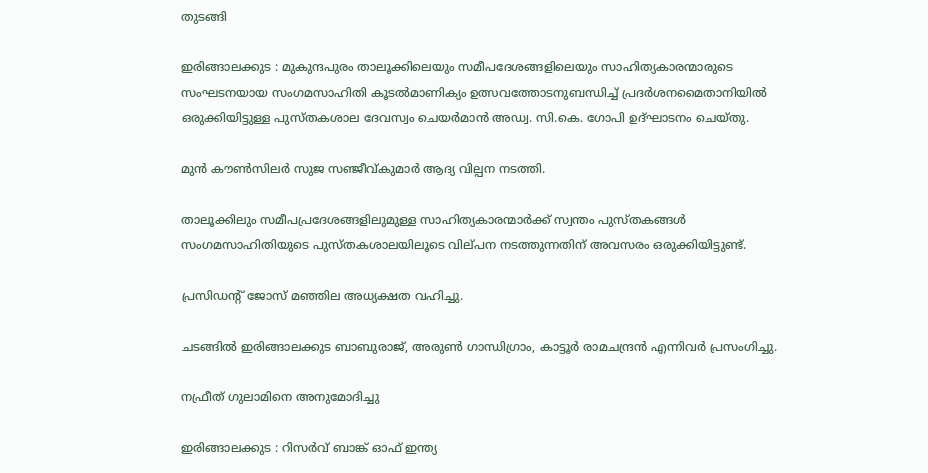തുടങ്ങി

ഇരിങ്ങാലക്കുട : മുകുന്ദപുരം താലൂക്കിലെയും സമീപദേശങ്ങളിലെയും സാഹിത്യകാരന്മാരുടെ സംഘടനയായ സംഗമസാഹിതി കൂടൽമാണിക്യം ഉത്സവത്തോടനുബന്ധിച്ച് പ്രദർശനമൈതാനിയിൽ ഒരുക്കിയിട്ടുള്ള പുസ്തകശാല ദേവസ്വം ചെയർമാൻ അഡ്വ. സി.കെ. ഗോപി ഉദ്ഘാടനം ചെയ്തു.

മുൻ കൗൺസിലർ സുജ സഞ്ജീവ്കുമാർ ആദ്യ വില്പന നടത്തി.

താലൂക്കിലും സമീപപ്രദേശങ്ങളിലുമുള്ള സാഹിത്യകാരന്മാർക്ക് സ്വന്തം പുസ്തകങ്ങൾ സംഗമസാഹിതിയുടെ പുസ്തകശാലയിലൂടെ വില്‌പന നടത്തുന്നതിന് അവസരം ഒരുക്കിയിട്ടുണ്ട്.

പ്രസിഡന്റ് ജോസ് മഞ്ഞില അധ്യക്ഷത വഹിച്ചു.

ചടങ്ങിൽ ഇരിങ്ങാലക്കുട ബാബുരാജ്, അരുൺ ഗാന്ധിഗ്രാം, കാട്ടൂർ രാമചന്ദ്രൻ എന്നിവർ പ്രസംഗിച്ചു.

നഫ്രീത് ഗുലാമിനെ അനുമോദിച്ചു

ഇരിങ്ങാലക്കുട : റിസർവ് ബാങ്ക് ഓഫ് ഇന്ത്യ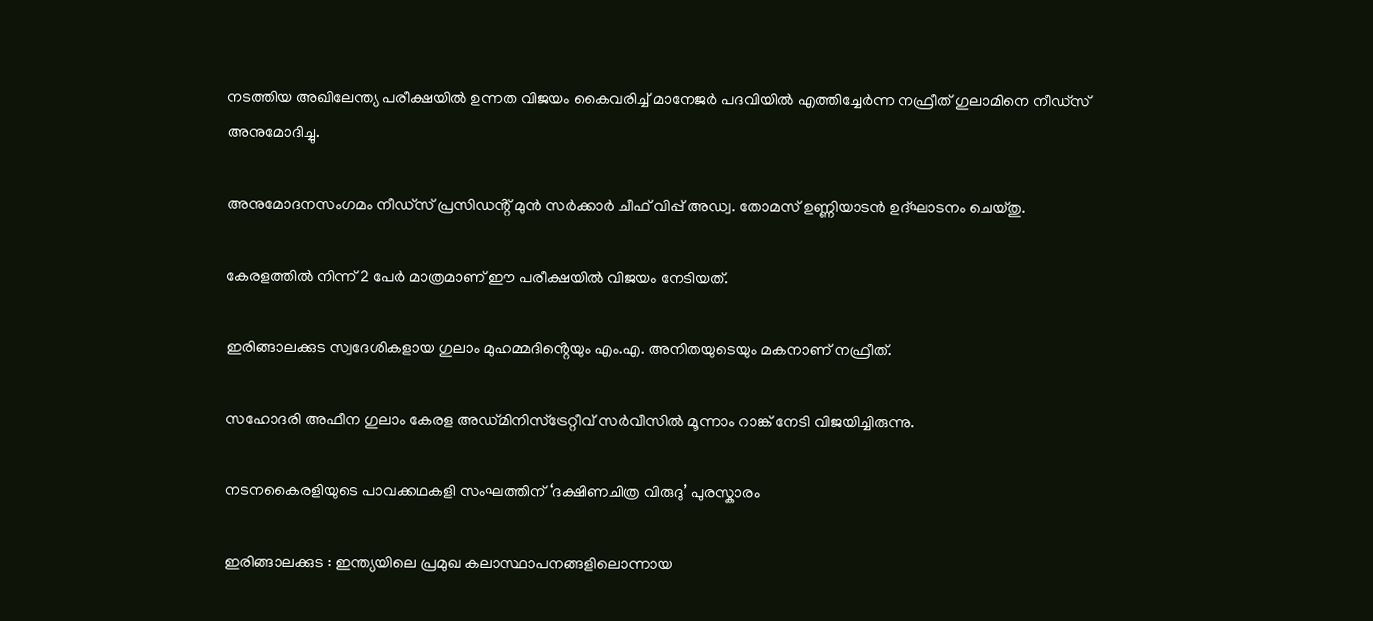നടത്തിയ അഖിലേന്ത്യ പരീക്ഷയിൽ ഉന്നത വിജയം കൈവരിച്ച് മാനേജർ പദവിയിൽ എത്തിച്ചേർന്ന നഫ്രീത് ഗുലാമിനെ നീഡ്സ് അനുമോദിച്ചു.

അനുമോദനസംഗമം നീഡ്സ് പ്രസിഡൻ്റ് മുൻ സർക്കാർ ചീഫ് വിപ്പ് അഡ്വ. തോമസ് ഉണ്ണിയാടൻ ഉദ്ഘാടനം ചെയ്തു.

കേരളത്തിൽ നിന്ന് 2 പേർ മാത്രമാണ് ഈ പരീക്ഷയിൽ വിജയം നേടിയത്.

ഇരിങ്ങാലക്കുട സ്വദേശികളായ ഗുലാം മുഹമ്മദിൻ്റെയും എം.എ. അനിതയുടെയും മകനാണ് നഫ്രീത്.

സഹോദരി അഫീന ഗുലാം കേരള അഡ്മിനിസ്ട്രേറ്റീവ് സർവീസിൽ മൂന്നാം റാങ്ക് നേടി വിജയിച്ചിരുന്നു.

നടനകൈരളിയുടെ പാവക്കഥകളി സംഘത്തിന് ‘ദക്ഷിണചിത്ര വിരുദു’ പുരസ്കാരം

ഇരിങ്ങാലക്കുട : ഇന്ത്യയിലെ പ്രമുഖ കലാസ്ഥാപനങ്ങളിലൊന്നായ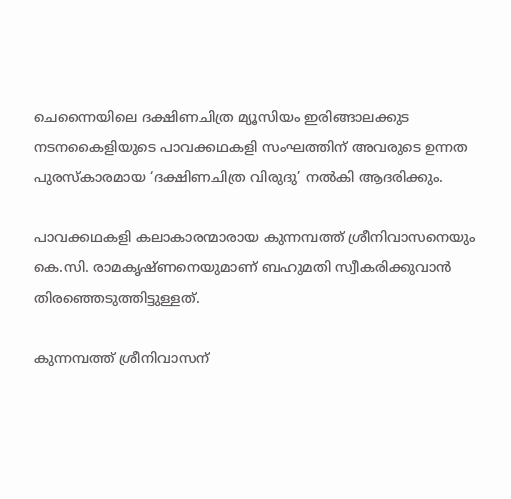ചെന്നൈയിലെ ദക്ഷിണചിത്ര മ്യൂസിയം ഇരിങ്ങാലക്കുട നടനകൈളിയുടെ പാവക്കഥകളി സംഘത്തിന് അവരുടെ ഉന്നത പുരസ്കാരമായ ‘ദക്ഷിണചിത്ര വിരുദു’ നൽകി ആദരിക്കും.

പാവക്കഥകളി കലാകാരന്മാരായ കുന്നമ്പത്ത് ശ്രീനിവാസനെയും കെ.സി. രാമകൃഷ്ണനെയുമാണ് ബഹുമതി സ്വീകരിക്കുവാൻ തിരഞ്ഞെടുത്തിട്ടുള്ളത്.

കുന്നമ്പത്ത് ശ്രീനിവാസന്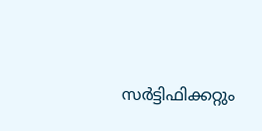സർട്ടിഫിക്കറ്റും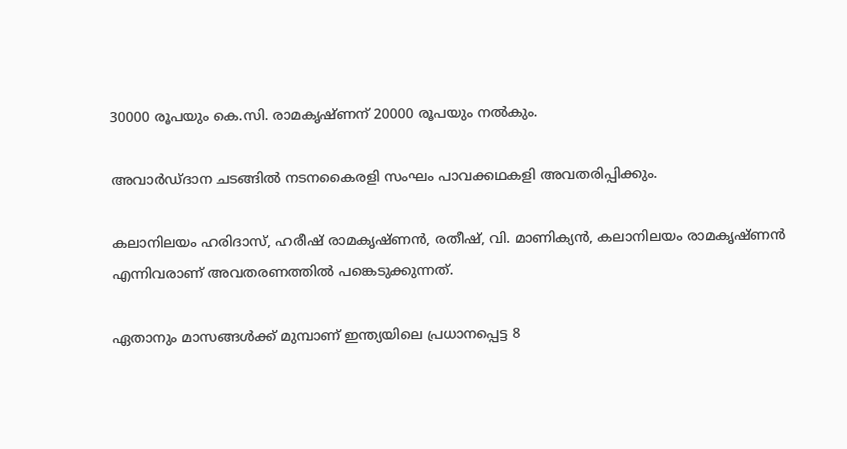30000 രൂപയും കെ.സി. രാമകൃഷ്ണന് 20000 രൂപയും നൽകും.

അവാർഡ്ദാന ചടങ്ങിൽ നടനകൈരളി സംഘം പാവക്കഥകളി അവതരിപ്പിക്കും.

കലാനിലയം ഹരിദാസ്, ഹരീഷ് രാമകൃഷ്ണൻ, രതീഷ്, വി. മാണിക്യൻ, കലാനിലയം രാമകൃഷ്ണൻ എന്നിവരാണ് അവതരണത്തിൽ പങ്കെടുക്കുന്നത്.

ഏതാനും മാസങ്ങൾക്ക് മുമ്പാണ് ഇന്ത്യയിലെ പ്രധാനപ്പെട്ട 8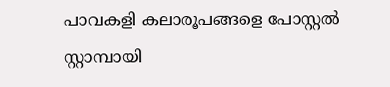പാവകളി കലാരൂപങ്ങളെ പോസ്റ്റൽ സ്റ്റാമ്പായി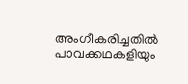അംഗീകരിച്ചതിൽ പാവക്കഥകളിയും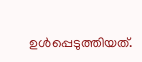ഉൾപ്പെടുത്തിയത്.